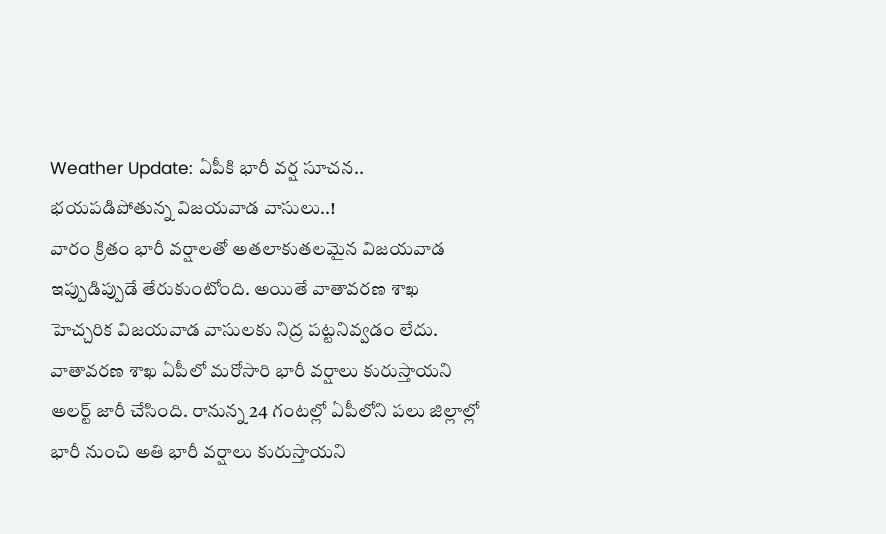Weather Update: ఏపీకి భారీ వర్ష సూచన.. భయపడిపోతున్న విజయవాడ వాసులు..!
వారం క్రితం భారీ వర్షాలతో అతలాకుతలమైన విజయవాడ ఇప్పుడిప్పుడే తేరుకుంటోంది. అయితే వాతావరణ శాఖ హెచ్చరిక విజయవాడ వాసులకు నిద్ర పట్టనివ్వడం లేదు. వాతావరణ శాఖ ఏపీలో మరోసారి భారీ వర్షాలు కురుస్తాయని అలర్ట్ జారీ చేసింది. రానున్న 24 గంటల్లో ఏపీలోని పలు జిల్లాల్లో భారీ నుంచి అతి భారీ వర్షాలు కురుస్తాయని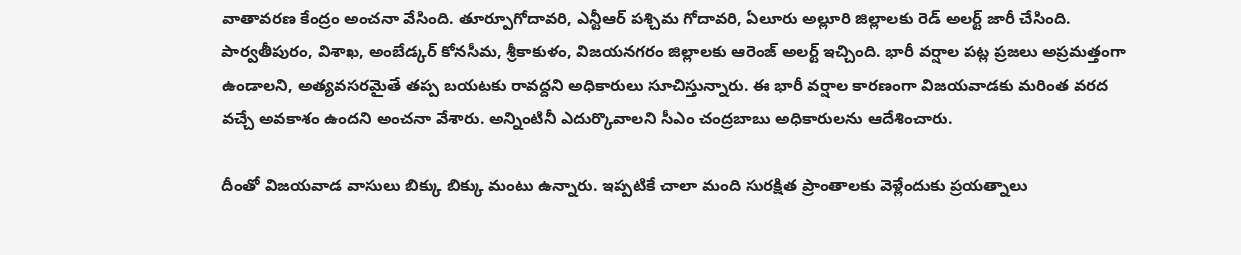వాతావరణ కేంద్రం అంచనా వేసింది. తూర్పూగోదావరి, ఎన్టీఆర్ పశ్చిమ గోదావరి, ఏలూరు అల్లూరి జిల్లాలకు రెడ్ అలర్ట్ జారీ చేసింది.
పార్వతీపురం, విశాఖ, అంబేడ్కర్ కోనసీమ, శ్రీకాకుళం, విజయనగరం జిల్లాలకు ఆరెంజ్ అలర్ట్ ఇచ్చింది. భారీ వర్షాల పట్ల ప్రజలు అప్రమత్తంగా ఉండాలని, అత్యవసరమైతే తప్ప బయటకు రావద్దని అధికారులు సూచిస్తున్నారు. ఈ భారీ వర్షాల కారణంగా విజయవాడకు మరింత వరద వచ్చే అవకాశం ఉందని అంచనా వేశారు. అన్నింటినీ ఎదుర్కొవాలని సీఎం చంద్రబాబు అధికారులను ఆదేశించారు.

దీంతో విజయవాడ వాసులు బిక్కు బిక్కు మంటు ఉన్నారు. ఇప్పటికే చాలా మంది సురక్షిత ప్రాంతాలకు వెళ్లేందుకు ప్రయత్నాలు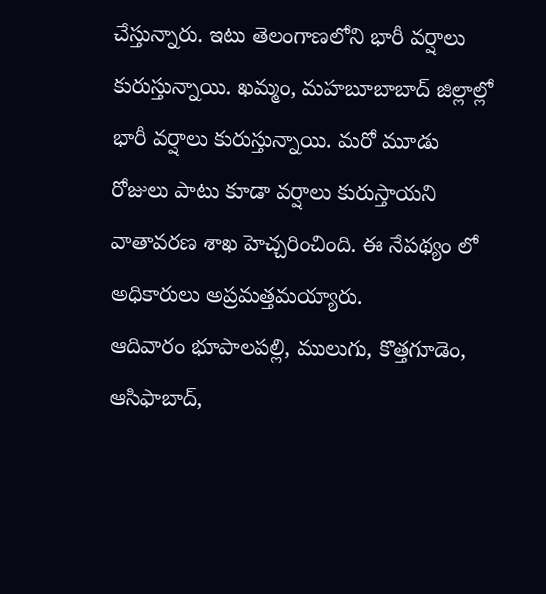చేస్తున్నారు. ఇటు తెలంగాణలోని భారీ వర్షాలు కురుస్తున్నాయి. ఖమ్మం, మహబూబాబాద్ జిల్లాల్లో భారీ వర్షాలు కురుస్తున్నాయి. మరో మూడు రోజులు పాటు కూడా వర్షాలు కురుస్తాయని వాతావరణ శాఖ హెచ్చరించింది. ఈ నేపథ్యం లో అధికారులు అప్రమత్తమయ్యారు.
ఆదివారం భూపాలపల్లి, ములుగు, కొత్తగూడెం, ఆసిఫాబాద్,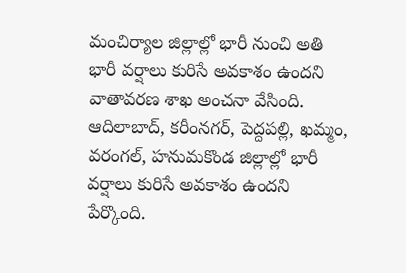మంచిర్యాల జిల్లాల్లో భారీ నుంచి అతి భారీ వర్షాలు కురిసే అవకాశం ఉందని వాతావరణ శాఖ అంచనా వేసింది. ఆదిలాబాద్, కరీంనగర్, పెద్దపల్లి, ఖమ్మం, వరంగల్, హనుమకొండ జిల్లాల్లో భారీ వర్షాలు కురిసే అవకాశం ఉందని పేర్కొంది.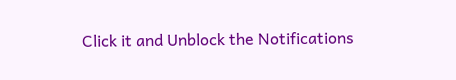Click it and Unblock the Notifications